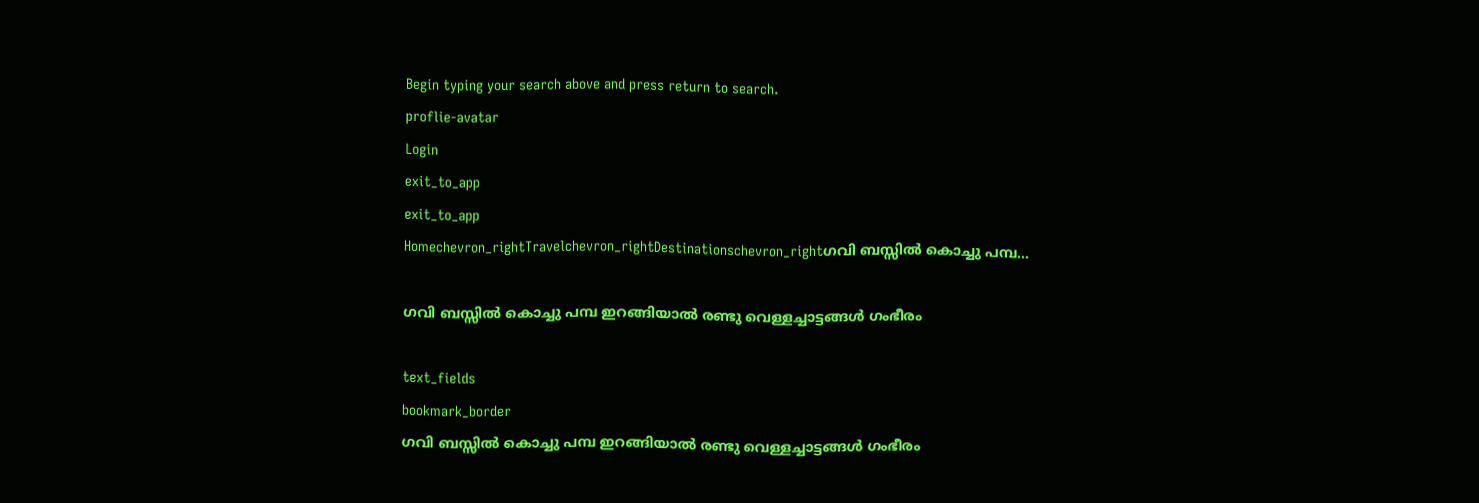Begin typing your search above and press return to search.
proflie-avatar
Login
exit_to_app
exit_to_app
Homechevron_rightTravelchevron_rightDestinationschevron_rightഗവി ബസ്സിൽ കൊച്ചു പമ്പ...

ഗവി ബസ്സിൽ കൊച്ചു പമ്പ ഇറങ്ങിയാൽ രണ്ടു വെള്ളച്ചാട്ടങ്ങൾ ഗംഭീരം

text_fields
bookmark_border
ഗവി ബസ്സിൽ കൊച്ചു പമ്പ ഇറങ്ങിയാൽ രണ്ടു വെള്ളച്ചാട്ടങ്ങൾ ഗംഭീരം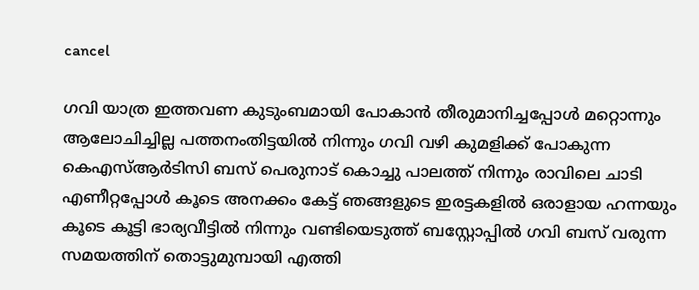cancel

ഗവി യാത്ര ഇത്തവണ കുടുംബമായി പോകാൻ തീരുമാനിച്ചപ്പോൾ മറ്റൊന്നും ആലോചിച്ചില്ല പത്തനംതിട്ടയിൽ നിന്നും ഗവി വഴി കുമളിക്ക് പോകുന്ന കെഎസ്ആർടിസി ബസ് പെരുനാട് കൊച്ചു പാലത്ത് നിന്നും രാവിലെ ചാടി എണീറ്റപ്പോൾ കൂടെ അനക്കം കേട്ട് ഞങ്ങളുടെ ഇരട്ടകളിൽ ഒരാളായ ഹന്നയും കൂടെ കൂട്ടി ഭാര്യവീട്ടിൽ നിന്നും വണ്ടിയെടുത്ത് ബസ്റ്റോപ്പിൽ ഗവി ബസ് വരുന്ന സമയത്തിന് തൊട്ടുമുമ്പായി എത്തി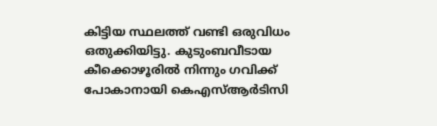കിട്ടിയ സ്ഥലത്ത് വണ്ടി ഒരുവിധം ഒതുക്കിയിട്ടു. കുടുംബവീടായ കീക്കൊഴൂരിൽ നിന്നും ഗവിക്ക് പോകാനായി കെഎസ്ആർടിസി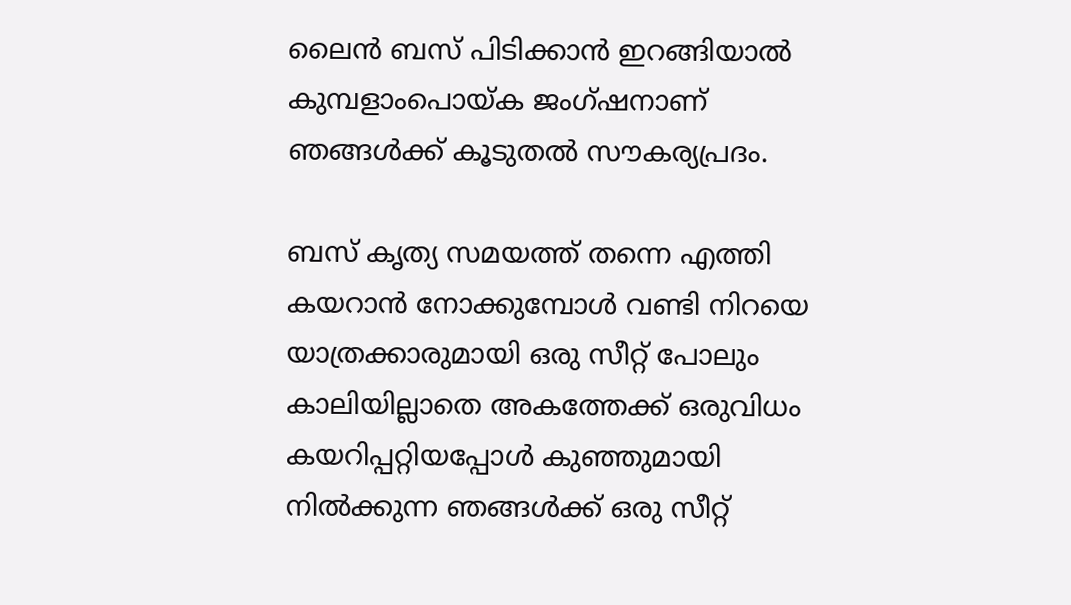ലൈൻ ബസ് പിടിക്കാൻ ഇറങ്ങിയാൽ കുമ്പളാംപൊയ്ക ജംഗ്ഷനാണ് ഞങ്ങൾക്ക് കൂടുതൽ സൗകര്യപ്രദം.

ബസ് കൃത്യ സമയത്ത് തന്നെ എത്തി കയറാൻ നോക്കുമ്പോൾ വണ്ടി നിറയെ യാത്രക്കാരുമായി ഒരു സീറ്റ് പോലും കാലിയില്ലാതെ അകത്തേക്ക് ഒരുവിധം കയറിപ്പറ്റിയപ്പോൾ കുഞ്ഞുമായി നിൽക്കുന്ന ഞങ്ങൾക്ക് ഒരു സീറ്റ്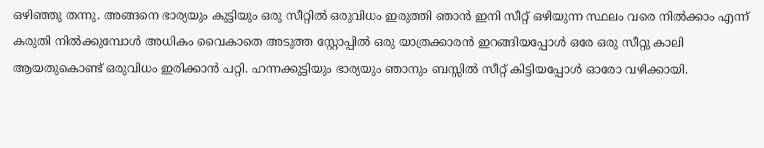ഒഴിഞ്ഞു തന്നു. അങ്ങനെ ഭാര്യയും കുട്ടിയും ഒരു സീറ്റിൽ ഒരുവിധം ഇരുത്തി ഞാൻ ഇനി സീറ്റ് ഒഴിയുന്ന സ്ഥലം വരെ നിൽക്കാം എന്ന് കരുതി നിൽക്കുമ്പോൾ അധികം വൈകാതെ അടുത്ത സ്റ്റോപ്പിൽ ഒരു യാത്രക്കാരൻ ഇറങ്ങിയപ്പോൾ ഒരേ ഒരു സീറ്റു കാലി ആയതുകൊണ്ട് ഒരുവിധം ഇരിക്കാൻ പറ്റി. ഹന്നക്കുട്ടിയും ഭാര്യയും ഞാനും ബസ്സിൽ സീറ്റ് കിട്ടിയപ്പോൾ ഓരോ വഴിക്കായി.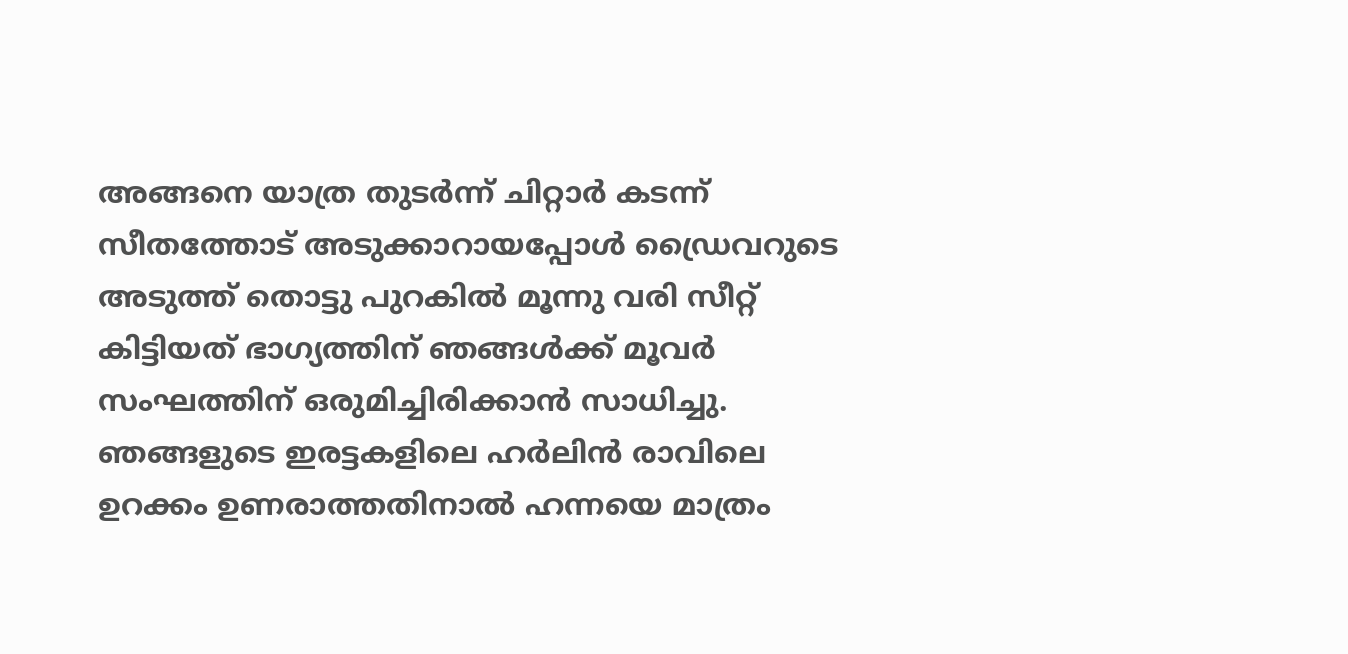അങ്ങനെ യാത്ര തുടർന്ന് ചിറ്റാർ കടന്ന് സീതത്തോട് അടുക്കാറായപ്പോൾ ഡ്രൈവറുടെ അടുത്ത് തൊട്ടു പുറകിൽ മൂന്നു വരി സീറ്റ് കിട്ടിയത് ഭാഗ്യത്തിന് ഞങ്ങൾക്ക് മൂവർ സംഘത്തിന് ഒരുമിച്ചിരിക്കാൻ സാധിച്ചു. ഞങ്ങളുടെ ഇരട്ടകളിലെ ഹർലിൻ രാവിലെ ഉറക്കം ഉണരാത്തതിനാൽ ഹന്നയെ മാത്രം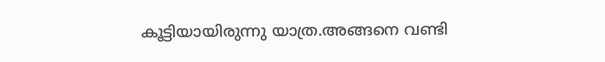കൂട്ടിയായിരുന്നു യാത്ര.അങ്ങനെ വണ്ടി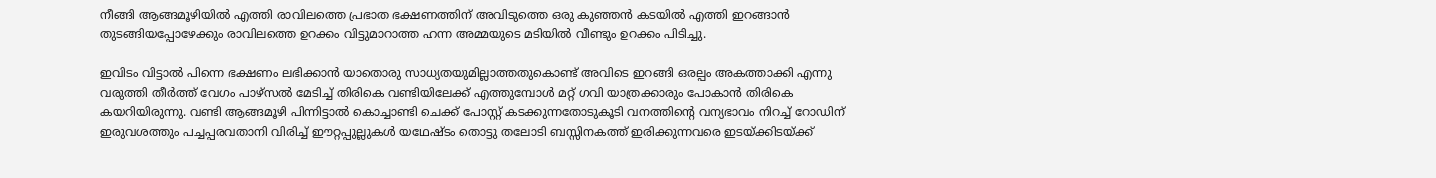നീങ്ങി ആങ്ങമൂഴിയിൽ എത്തി രാവിലത്തെ പ്രഭാത ഭക്ഷണത്തിന് അവിടുത്തെ ഒരു കുഞ്ഞൻ കടയിൽ എത്തി ഇറങ്ങാൻ തുടങ്ങിയപ്പോഴേക്കും രാവിലത്തെ ഉറക്കം വിട്ടുമാറാത്ത ഹന്ന അമ്മയുടെ മടിയിൽ വീണ്ടും ഉറക്കം പിടിച്ചു.

ഇവിടം വിട്ടാൽ പിന്നെ ഭക്ഷണം ലഭിക്കാൻ യാതൊരു സാധ്യതയുമില്ലാത്തതുകൊണ്ട് അവിടെ ഇറങ്ങി ഒരല്പം അകത്താക്കി എന്നു വരുത്തി തീർത്ത് വേഗം പാഴ്സൽ മേടിച്ച് തിരികെ വണ്ടിയിലേക്ക് എത്തുമ്പോൾ മറ്റ് ഗവി യാത്രക്കാരും പോകാൻ തിരികെ കയറിയിരുന്നു. വണ്ടി ആങ്ങമൂഴി പിന്നിട്ടാൽ കൊച്ചാണ്ടി ചെക്ക് പോസ്റ്റ് കടക്കുന്നതോടുകൂടി വനത്തിന്റെ വന്യഭാവം നിറച്ച് റോഡിന് ഇരുവശത്തും പച്ചപ്പരവതാനി വിരിച്ച് ഈറ്റപ്പുല്ലുകൾ യഥേഷ്ടം തൊട്ടു തലോടി ബസ്സിനകത്ത് ഇരിക്കുന്നവരെ ഇടയ്ക്കിടയ്ക്ക്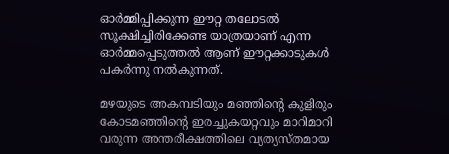ഓർമ്മിപ്പിക്കുന്ന ഈറ്റ തലോടൽ സൂക്ഷിച്ചിരിക്കേണ്ട യാത്രയാണ് എന്ന ഓർമ്മപ്പെടുത്തൽ ആണ് ഈറ്റക്കാടുകൾ പകർന്നു നൽകുന്നത്.

മഴയുടെ അകമ്പടിയും മഞ്ഞിന്റെ കുളിരും കോടമഞ്ഞിന്റെ ഇരച്ചുകയറ്റവും മാറിമാറി വരുന്ന അന്തരീക്ഷത്തിലെ വ്യത്യസ്തമായ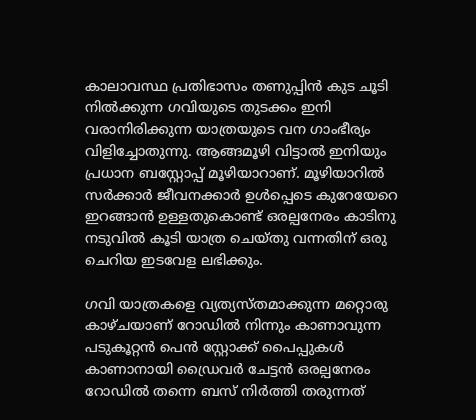കാലാവസ്ഥ പ്രതിഭാസം തണുപ്പിൻ കുട ചൂടി നിൽക്കുന്ന ഗവിയുടെ തുടക്കം ഇനി വരാനിരിക്കുന്ന യാത്രയുടെ വന ഗാംഭീര്യം വിളിച്ചോതുന്നു. ആങ്ങമൂഴി വിട്ടാൽ ഇനിയും പ്രധാന ബസ്റ്റോപ്പ് മൂഴിയാറാണ്. മൂഴിയാറിൽ സർക്കാർ ജീവനക്കാർ ഉൾപ്പെടെ കുറേയേറെ ഇറങ്ങാൻ ഉള്ളതുകൊണ്ട് ഒരല്പനേരം കാടിനു നടുവിൽ കൂടി യാത്ര ചെയ്തു വന്നതിന് ഒരു ചെറിയ ഇടവേള ലഭിക്കും.

ഗവി യാത്രകളെ വ്യത്യസ്തമാക്കുന്ന മറ്റൊരു കാഴ്ചയാണ് റോഡിൽ നിന്നും കാണാവുന്ന പടുകൂറ്റൻ പെൻ സ്റ്റോക്ക് പൈപ്പുകൾ കാണാനായി ഡ്രൈവർ ചേട്ടൻ ഒരല്പനേരം റോഡിൽ തന്നെ ബസ് നിർത്തി തരുന്നത്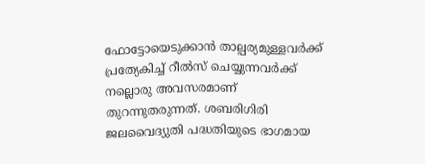ഫോട്ടോയെടുക്കാൻ താല്പര്യമുള്ളവർക്ക് പ്രത്യേകിച്ച് റീൽസ് ചെയ്യുന്നവർക്ക് നല്ലൊരു അവസരമാണ് തുറന്നുതരുന്നത്. ശബരിഗിരി ജലവൈദ്യുതി പദ്ധതിയുടെ ഭാഗമായ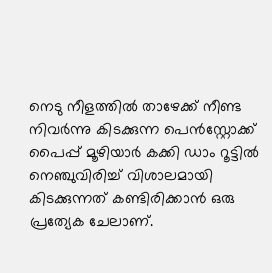നെടു നീളത്തിൽ താഴേക്ക് നീണ്ട നിവർന്നു കിടക്കുന്ന പെൻസ്റ്റോക്ക് പൈപ്പ് മൂഴിയാർ കക്കി ഡാം റൂട്ടിൽ നെഞ്ചുവിരിച്ച് വിശാലമായി കിടക്കുന്നത് കണ്ടിരിക്കാൻ ഒരു പ്രത്യേക ചേലാണ്.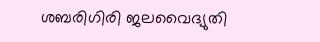ശബരിഗിരി ജലവൈദ്യുതി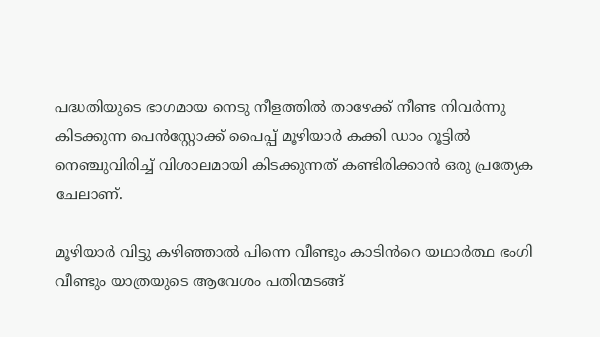പദ്ധതിയുടെ ഭാഗമായ നെടു നീളത്തിൽ താഴേക്ക് നീണ്ട നിവർന്നു കിടക്കുന്ന പെൻസ്റ്റോക്ക് പൈപ്പ് മൂഴിയാർ കക്കി ഡാം റൂട്ടിൽ നെഞ്ചുവിരിച്ച് വിശാലമായി കിടക്കുന്നത് കണ്ടിരിക്കാൻ ഒരു പ്രത്യേക ചേലാണ്.

മൂഴിയാർ വിട്ടു കഴിഞ്ഞാൽ പിന്നെ വീണ്ടും കാടിൻറെ യഥാർത്ഥ ഭംഗി വീണ്ടും യാത്രയുടെ ആവേശം പതിന്മടങ്ങ്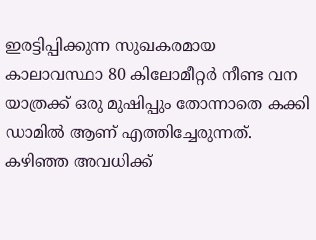ഇരട്ടിപ്പിക്കുന്ന സുഖകരമായ കാലാവസ്ഥാ 80 കിലോമീറ്റർ നീണ്ട വന യാത്രക്ക് ഒരു മുഷിപ്പും തോന്നാതെ കക്കി ഡാമിൽ ആണ് എത്തിച്ചേരുന്നത്. കഴിഞ്ഞ അവധിക്ക്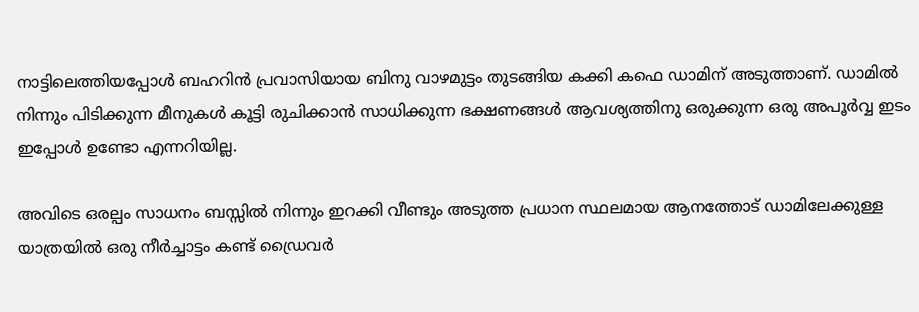നാട്ടിലെത്തിയപ്പോൾ ബഹറിൻ പ്രവാസിയായ ബിനു വാഴമുട്ടം തുടങ്ങിയ കക്കി കഫെ ഡാമിന് അടുത്താണ്. ഡാമിൽ നിന്നും പിടിക്കുന്ന മീനുകൾ കൂട്ടി രുചിക്കാൻ സാധിക്കുന്ന ഭക്ഷണങ്ങൾ ആവശ്യത്തിനു ഒരുക്കുന്ന ഒരു അപൂർവ്വ ഇടം ഇപ്പോൾ ഉണ്ടോ എന്നറിയില്ല.

അവിടെ ഒരല്പം സാധനം ബസ്സിൽ നിന്നും ഇറക്കി വീണ്ടും അടുത്ത പ്രധാന സ്ഥലമായ ആനത്തോട് ഡാമിലേക്കുള്ള യാത്രയിൽ ഒരു നീർച്ചാട്ടം കണ്ട് ഡ്രൈവർ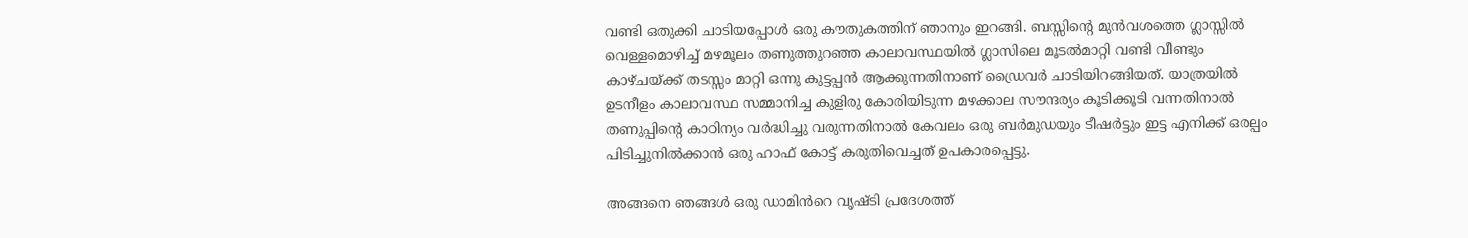വണ്ടി ഒതുക്കി ചാടിയപ്പോൾ ഒരു കൗതുകത്തിന് ഞാനും ഇറങ്ങി. ബസ്സിന്റെ മുൻവശത്തെ ഗ്ലാസ്സിൽ വെള്ളമൊഴിച്ച് മഴമൂലം തണുത്തുറഞ്ഞ കാലാവസ്ഥയിൽ ഗ്ലാസിലെ മൂടൽമാറ്റി വണ്ടി വീണ്ടും കാഴ്ചയ്ക്ക് തടസ്സം മാറ്റി ഒന്നു കുട്ടപ്പൻ ആക്കുന്നതിനാണ് ഡ്രൈവർ ചാടിയിറങ്ങിയത്. യാത്രയിൽ ഉടനീളം കാലാവസ്ഥ സമ്മാനിച്ച കുളിരു കോരിയിടുന്ന മഴക്കാല സൗന്ദര്യം കൂടിക്കൂടി വന്നതിനാൽ തണുപ്പിന്റെ കാഠിന്യം വർദ്ധിച്ചു വരുന്നതിനാൽ കേവലം ഒരു ബർമുഡയും ടീഷർട്ടും ഇട്ട എനിക്ക് ഒരല്പം പിടിച്ചുനിൽക്കാൻ ഒരു ഹാഫ് കോട്ട് കരുതിവെച്ചത് ഉപകാരപ്പെട്ടു.

അങ്ങനെ ഞങ്ങൾ ഒരു ഡാമിൻറെ വൃഷ്ടി പ്രദേശത്ത്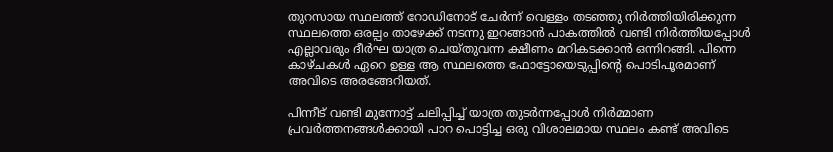തുറസായ സ്ഥലത്ത് റോഡിനോട് ചേർന്ന് വെള്ളം തടഞ്ഞു നിർത്തിയിരിക്കുന്ന സ്ഥലത്തെ ഒരല്പം താഴേക്ക് നടന്നു ഇറങ്ങാൻ പാകത്തിൽ വണ്ടി നിർത്തിയപ്പോൾ എല്ലാവരും ദീർഘ യാത്ര ചെയ്തുവന്ന ക്ഷീണം മറികടക്കാൻ ഒന്നിറങ്ങി. പിന്നെ കാഴ്ചകൾ ഏറെ ഉള്ള ആ സ്ഥലത്തെ ഫോട്ടോയെടുപ്പിന്റെ പൊടിപൂരമാണ് അവിടെ അരങ്ങേറിയത്.

പിന്നീട് വണ്ടി മുന്നോട്ട് ചലിപ്പിച്ച് യാത്ര തുടർന്നപ്പോൾ നിർമ്മാണ പ്രവർത്തനങ്ങൾക്കായി പാറ പൊട്ടിച്ച ഒരു വിശാലമായ സ്ഥലം കണ്ട് അവിടെ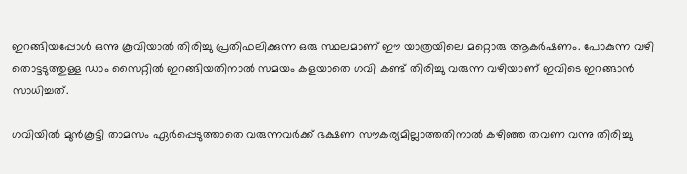ഇറങ്ങിയപ്പോൾ ഒന്നു കൂവിയാൽ തിരിച്ചു പ്രതിഫലിക്കുന്ന ഒരു സ്ഥലമാണ് ഈ യാത്രയിലെ മറ്റൊരു ആകർഷണം. പോകുന്ന വഴി തൊട്ടടുത്തുള്ള ഡാം സൈറ്റിൽ ഇറങ്ങിയതിനാൽ സമയം കളയാതെ ഗവി കണ്ട് തിരിച്ചു വരുന്ന വഴിയാണ് ഇവിടെ ഇറങ്ങാൻ സാധിച്ചത്.

ഗവിയിൽ മുൻകൂട്ടി താമസം ഏർപ്പെടുത്താതെ വരുന്നവർക്ക് ഭക്ഷണ സൗകര്യമില്ലാത്തതിനാൽ കഴിഞ്ഞ തവണ വന്നു തിരിച്ചു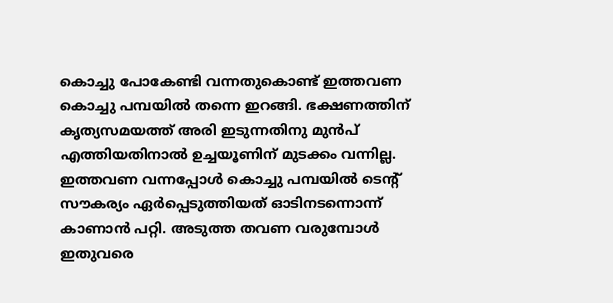കൊച്ചു പോകേണ്ടി വന്നതുകൊണ്ട് ഇത്തവണ കൊച്ചു പമ്പയിൽ തന്നെ ഇറങ്ങി. ഭക്ഷണത്തിന് കൃത്യസമയത്ത് അരി ഇടുന്നതിനു മുൻപ് എത്തിയതിനാൽ ഉച്ചയൂണിന് മുടക്കം വന്നില്ല. ഇത്തവണ വന്നപ്പോൾ കൊച്ചു പമ്പയിൽ ടെന്റ് സൗകര്യം ഏർപ്പെടുത്തിയത് ഓടിനടന്നൊന്ന് കാണാൻ പറ്റി. അടുത്ത തവണ വരുമ്പോൾ ഇതുവരെ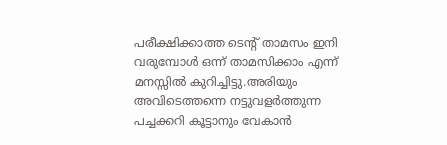പരീക്ഷിക്കാത്ത ടെന്റ് താമസം ഇനി വരുമ്പോൾ ഒന്ന് താമസിക്കാം എന്ന് മനസ്സിൽ കുറിച്ചിട്ടു.അരിയും അവിടെത്തന്നെ നട്ടുവളർത്തുന്ന പച്ചക്കറി കൂട്ടാനും വേകാൻ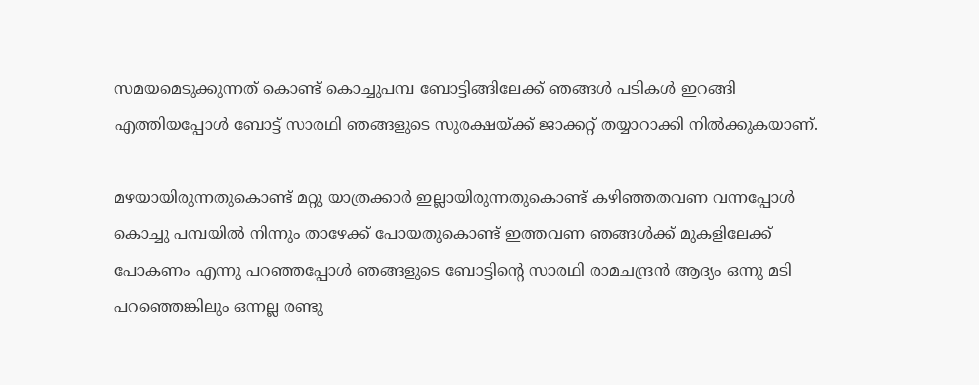സമയമെടുക്കുന്നത് കൊണ്ട് കൊച്ചുപമ്പ ബോട്ടിങ്ങിലേക്ക് ഞങ്ങൾ പടികൾ ഇറങ്ങി എത്തിയപ്പോൾ ബോട്ട് സാരഥി ഞങ്ങളുടെ സുരക്ഷയ്ക്ക് ജാക്കറ്റ് തയ്യാറാക്കി നിൽക്കുകയാണ്.

മഴയായിരുന്നതുകൊണ്ട് മറ്റു യാത്രക്കാർ ഇല്ലായിരുന്നതുകൊണ്ട് കഴിഞ്ഞതവണ വന്നപ്പോൾ കൊച്ചു പമ്പയിൽ നിന്നും താഴേക്ക് പോയതുകൊണ്ട് ഇത്തവണ ഞങ്ങൾക്ക് മുകളിലേക്ക് പോകണം എന്നു പറഞ്ഞപ്പോൾ ഞങ്ങളുടെ ബോട്ടിന്റെ സാരഥി രാമചന്ദ്രൻ ആദ്യം ഒന്നു മടി പറഞ്ഞെങ്കിലും ഒന്നല്ല രണ്ടു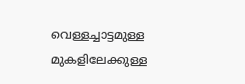വെള്ളച്ചാട്ടമുള്ള മുകളിലേക്കുള്ള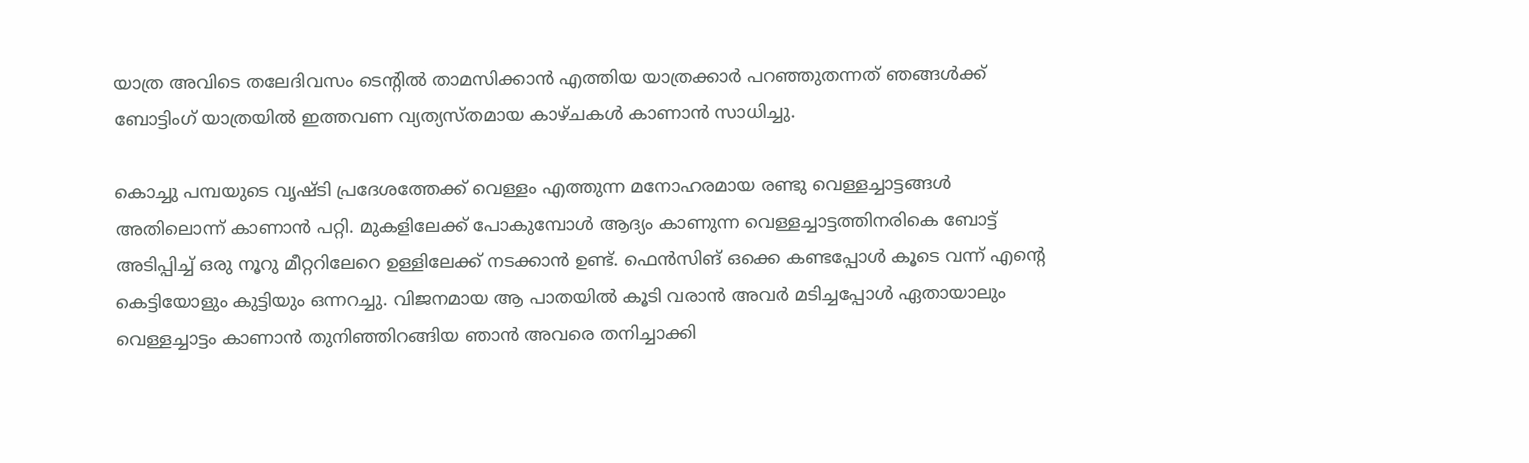യാത്ര അവിടെ തലേദിവസം ടെന്റിൽ താമസിക്കാൻ എത്തിയ യാത്രക്കാർ പറഞ്ഞുതന്നത് ഞങ്ങൾക്ക് ബോട്ടിംഗ് യാത്രയിൽ ഇത്തവണ വ്യത്യസ്തമായ കാഴ്ചകൾ കാണാൻ സാധിച്ചു.

കൊച്ചു പമ്പയുടെ വൃഷ്ടി പ്രദേശത്തേക്ക് വെള്ളം എത്തുന്ന മനോഹരമായ രണ്ടു വെള്ളച്ചാട്ടങ്ങൾ അതിലൊന്ന് കാണാൻ പറ്റി. മുകളിലേക്ക് പോകുമ്പോൾ ആദ്യം കാണുന്ന വെള്ളച്ചാട്ടത്തിനരികെ ബോട്ട് അടിപ്പിച്ച് ഒരു നൂറു മീറ്ററിലേറെ ഉള്ളിലേക്ക് നടക്കാൻ ഉണ്ട്. ഫെൻസിങ് ഒക്കെ കണ്ടപ്പോൾ കൂടെ വന്ന് എൻ്റെ കെട്ടിയോളും കുട്ടിയും ഒന്നറച്ചു. വിജനമായ ആ പാതയിൽ കൂടി വരാൻ അവർ മടിച്ചപ്പോൾ ഏതായാലും വെള്ളച്ചാട്ടം കാണാൻ തുനിഞ്ഞിറങ്ങിയ ഞാൻ അവരെ തനിച്ചാക്കി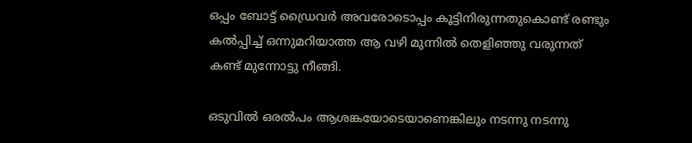ഒപ്പം ബോട്ട് ഡ്രൈവർ അവരോടൊപ്പം കൂട്ടിനിരുന്നതുകൊണ്ട് രണ്ടും കൽപ്പിച്ച് ഒന്നുമറിയാത്ത ആ വഴി മുന്നിൽ തെളിഞ്ഞു വരുന്നത് കണ്ട് മുന്നോട്ടു നീങ്ങി.

ഒടുവിൽ ഒരൽപം ആശങ്കയോടെയാണെങ്കിലും നടന്നു നടന്നു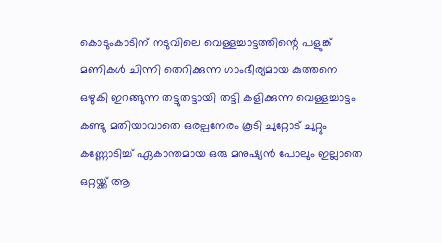കൊടുംകാടിന് നടുവിലെ വെള്ളച്ചാട്ടത്തിന്റെ പളുങ്ക് മണികൾ ചിന്നി തെറിക്കുന്ന ഗാംഭീര്യമായ കുത്തനെ ഒഴുകി ഇറങ്ങുന്ന തട്ടുതട്ടായി തട്ടി കളിക്കുന്ന വെള്ളച്ചാട്ടം കണ്ടു മതിയാവാതെ ഒരല്പനേരം കൂടി ചുറ്റോട് ചുറ്റും കണ്ണോടിച്ച് ഏകാന്തമായ ഒരു മനുഷ്യൻ പോലും ഇല്ലാതെ ഒറ്റയ്ക്ക് ആ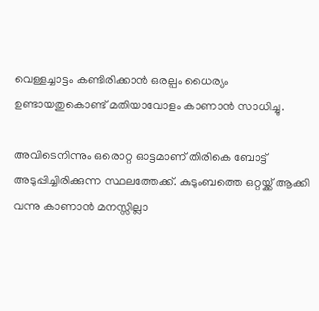വെള്ളച്ചാട്ടം കണ്ടിരിക്കാൻ ഒരല്പം ധൈര്യം ഉണ്ടായതുകൊണ്ട് മതിയാവോളം കാണാൻ സാധിച്ചു.

അവിടെനിന്നും ഒരൊറ്റ ഓട്ടമാണ് തിരികെ ബോട്ട് അടുപ്പിച്ചിരിക്കുന്ന സ്ഥലത്തേക്ക്. കുടുംബത്തെ ഒറ്റയ്ക്ക് ആക്കി വന്നു കാണാൻ മനസ്സില്ലാ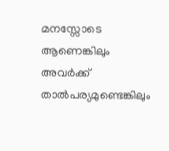മനസ്സോടെ ആണെങ്കിലും അവർക്ക് താൽപര്യമുണ്ടെങ്കിലും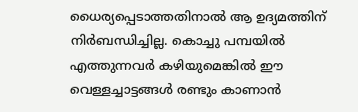ധൈര്യപ്പെടാത്തതിനാൽ ആ ഉദ്യമത്തിന് നിർബന്ധിച്ചില്ല. കൊച്ചു പമ്പയിൽ എത്തുന്നവർ കഴിയുമെങ്കിൽ ഈ വെള്ളച്ചാട്ടങ്ങൾ രണ്ടും കാണാൻ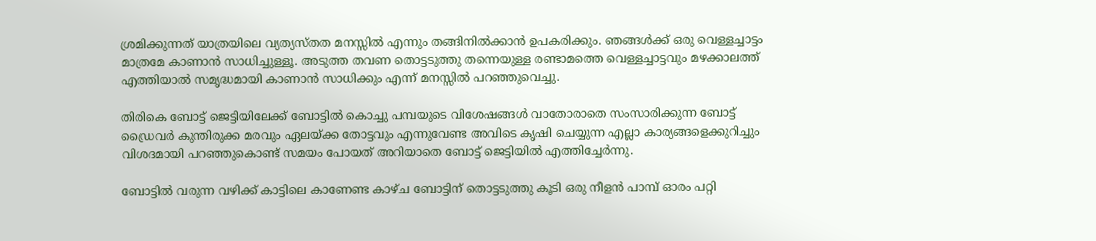ശ്രമിക്കുന്നത് യാത്രയിലെ വ്യത്യസ്തത മനസ്സിൽ എന്നും തങ്ങിനിൽക്കാൻ ഉപകരിക്കും. ഞങ്ങൾക്ക് ഒരു വെള്ളച്ചാട്ടം മാത്രമേ കാണാൻ സാധിച്ചുള്ളൂ. അടുത്ത തവണ തൊട്ടടുത്തു തന്നെയുള്ള രണ്ടാമത്തെ വെള്ളച്ചാട്ടവും മഴക്കാലത്ത് എത്തിയാൽ സമൃദ്ധമായി കാണാൻ സാധിക്കും എന്ന് മനസ്സിൽ പറഞ്ഞുവെച്ചു.

തിരികെ ബോട്ട് ജെട്ടിയിലേക്ക് ബോട്ടിൽ കൊച്ചു പമ്പയുടെ വിശേഷങ്ങൾ വാതോരാതെ സംസാരിക്കുന്ന ബോട്ട് ഡ്രൈവർ കുന്തിരുക്ക മരവും ഏലയ്ക്ക തോട്ടവും എന്നുവേണ്ട അവിടെ കൃഷി ചെയ്യുന്ന എല്ലാ കാര്യങ്ങളെക്കുറിച്ചും വിശദമായി പറഞ്ഞുകൊണ്ട് സമയം പോയത് അറിയാതെ ബോട്ട് ജെട്ടിയിൽ എത്തിച്ചേർന്നു.

ബോട്ടിൽ വരുന്ന വഴിക്ക് കാട്ടിലെ കാണേണ്ട കാഴ്ച ബോട്ടിന് തൊട്ടടുത്തു കൂടി ഒരു നീളൻ പാമ്പ് ഓരം പറ്റി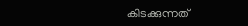കിടക്കുന്നത്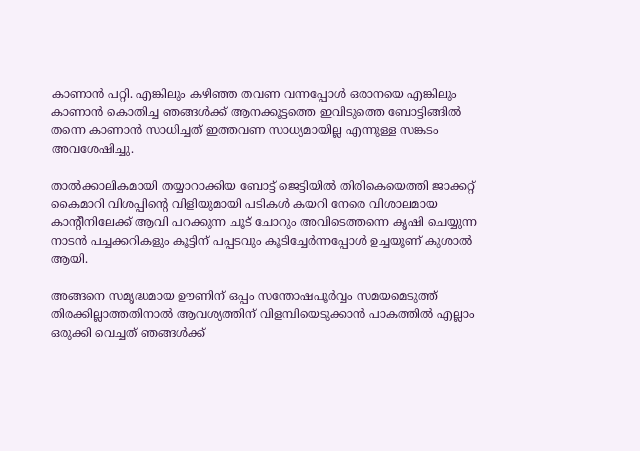കാണാൻ പറ്റി. എങ്കിലും കഴിഞ്ഞ തവണ വന്നപ്പോൾ ഒരാനയെ എങ്കിലും കാണാൻ കൊതിച്ച ഞങ്ങൾക്ക് ആനക്കൂട്ടത്തെ ഇവിടുത്തെ ബോട്ടിങ്ങിൽ തന്നെ കാണാൻ സാധിച്ചത് ഇത്തവണ സാധ്യമായില്ല എന്നുള്ള സങ്കടം അവശേഷിച്ചു.

താൽക്കാലികമായി തയ്യാറാക്കിയ ബോട്ട് ജെട്ടിയിൽ തിരികെയെത്തി ജാക്കറ്റ് കൈമാറി വിശപ്പിന്റെ വിളിയുമായി പടികൾ കയറി നേരെ വിശാലമായ കാന്റീനിലേക്ക് ആവി പറക്കുന്ന ചൂട് ചോറും അവിടെത്തന്നെ കൃഷി ചെയ്യുന്ന നാടൻ പച്ചക്കറികളും കൂട്ടിന് പപ്പടവും കൂടിച്ചേർന്നപ്പോൾ ഉച്ചയൂണ് കുശാൽ ആയി.

അങ്ങനെ സമൃദ്ധമായ ഊണിന് ഒപ്പം സന്തോഷപൂർവ്വം സമയമെടുത്ത് തിരക്കില്ലാത്തതിനാൽ ആവശ്യത്തിന് വിളമ്പിയെടുക്കാൻ പാകത്തിൽ എല്ലാം ഒരുക്കി വെച്ചത് ഞങ്ങൾക്ക്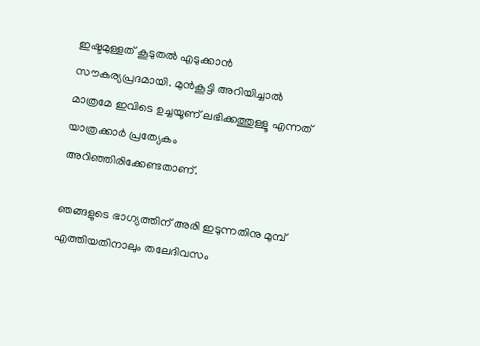ഇഷ്ടമുള്ളത് കൂടുതൽ എടുക്കാൻ സൗകര്യപ്രദമായി. മുൻകൂട്ടി അറിയിച്ചാൽ മാത്രമേ ഇവിടെ ഉച്ചയൂണ് ലഭിക്കത്തുള്ളൂ എന്നത് യാത്രക്കാർ പ്രത്യേകം അറിഞ്ഞിരിക്കേണ്ടതാണ്.

ഞങ്ങളുടെ ഭാഗ്യത്തിന് അരി ഇടുന്നതിനു മുമ്പ് എത്തിയതിനാലും തലേദിവസം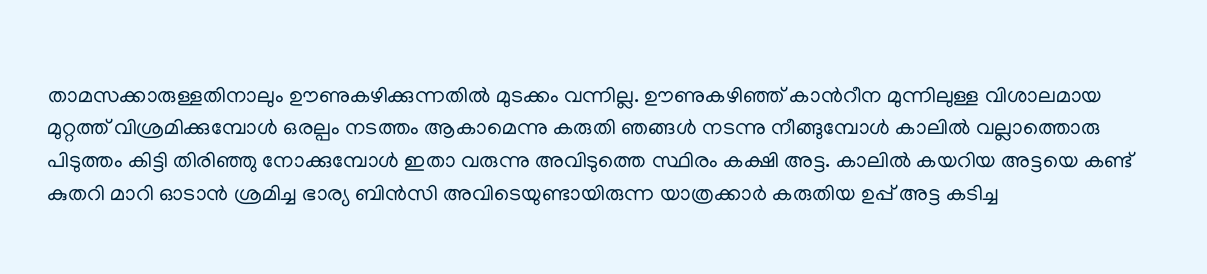താമസക്കാരുള്ളതിനാലും ഊണുകഴിക്കുന്നതിൽ മുടക്കം വന്നില്ല. ഊണുകഴിഞ്ഞ് കാൻറീന മുന്നിലുള്ള വിശാലമായ മുറ്റത്ത് വിശ്രമിക്കുമ്പോൾ ഒരല്പം നടത്തം ആകാമെന്നു കരുതി ഞങ്ങൾ നടന്നു നീങ്ങുമ്പോൾ കാലിൽ വല്ലാത്തൊരു പിടുത്തം കിട്ടി തിരിഞ്ഞു നോക്കുമ്പോൾ ഇതാ വരുന്നു അവിടുത്തെ സ്ഥിരം കക്ഷി അട്ട. കാലിൽ കയറിയ അട്ടയെ കണ്ട് കുതറി മാറി ഓടാൻ ശ്രമിച്ച ഭാര്യ ബിൻസി അവിടെയുണ്ടായിരുന്ന യാത്രക്കാർ കരുതിയ ഉപ്പ് അട്ട കടിച്ച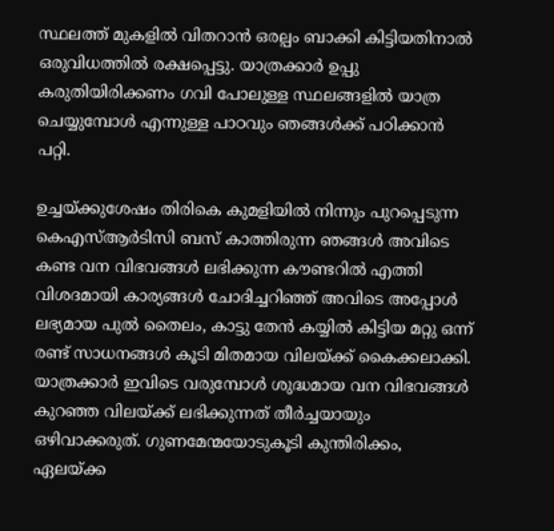സ്ഥലത്ത് മുകളിൽ വിതറാൻ ഒരല്പം ബാക്കി കിട്ടിയതിനാൽ ഒരുവിധത്തിൽ രക്ഷപ്പെട്ടു. യാത്രക്കാർ ഉപ്പു കരുതിയിരിക്കണം ഗവി പോലുള്ള സ്ഥലങ്ങളിൽ യാത്ര ചെയ്യുമ്പോൾ എന്നുള്ള പാഠവും ഞങ്ങൾക്ക് പഠിക്കാൻ പറ്റി.

ഉച്ചയ്ക്കുശേഷം തിരികെ കുമളിയിൽ നിന്നും പുറപ്പെടുന്ന കെഎസ്ആർടിസി ബസ് കാത്തിരുന്ന ഞങ്ങൾ അവിടെ കണ്ട വന വിഭവങ്ങൾ ലഭിക്കുന്ന കൗണ്ടറിൽ എത്തി വിശദമായി കാര്യങ്ങൾ ചോദിച്ചറിഞ്ഞ് അവിടെ അപ്പോൾ ലഭ്യമായ പുൽ തൈലം, കാട്ടു തേൻ കയ്യിൽ കിട്ടിയ മറ്റു ഒന്ന് രണ്ട് സാധനങ്ങൾ കൂടി മിതമായ വിലയ്ക്ക് കൈക്കലാക്കി. യാത്രക്കാർ ഇവിടെ വരുമ്പോൾ ശുദ്ധമായ വന വിഭവങ്ങൾ കുറഞ്ഞ വിലയ്ക്ക് ലഭിക്കുന്നത് തീർച്ചയായും ഒഴിവാക്കരുത്. ഗുണമേന്മയോടുകൂടി കുന്തിരിക്കം, ഏലയ്ക്ക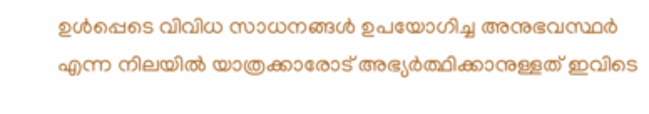ഉൾപ്പെടെ വിവിധ സാധനങ്ങൾ ഉപയോഗിച്ച അനുഭവസ്ഥർ എന്ന നിലയിൽ യാത്രക്കാരോട് അഭ്യർത്ഥിക്കാനുള്ളത് ഇവിടെ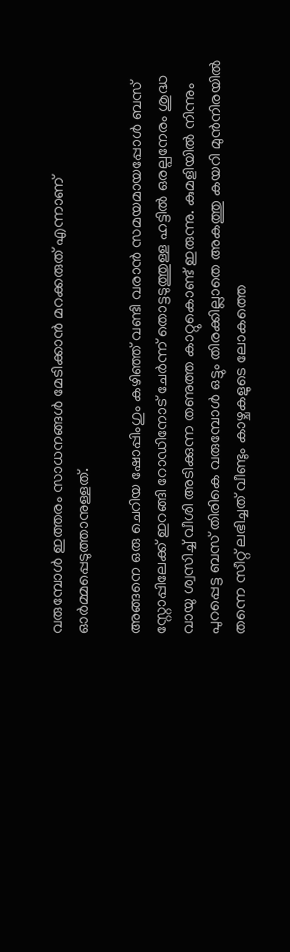വരുമ്പോൾ ഇത്തരം സാധനങ്ങൾ മേടിക്കാൻ മറക്കരുത് എന്നാണ് ഓർമ്മപ്പെടുത്താനുള്ളത്.

അങ്ങനെ ഒരു ചെറിയ ഷോപ്പിംഗും കഴിഞ്ഞ് വണ്ടി വരാൻ സമയമായപ്പോൾ ബസ് സ്റ്റോപ്പിലേക്ക് ഇറങ്ങി റോഡിനോട് ചേർന്ന് തൊട്ടടുത്തുള്ള ഹട്ടിൽ ഒരല്പനേരം ശുദ്ധ വായു ശ്വസിച്ച് വീശി അടിക്കുന്ന തണുത്ത കാറ്റുകൊണ്ട് ഇരുന്നു. കുമളിയിൽ നിന്നും പുറപ്പെട്ട ബസ് തിരികെ വരുമ്പോൾ ഒട്ടും തിരക്കില്ലാതെ അകത്തു കയറി മുൻനിരയിൽ തന്നെ സീറ്റ് ലഭിച്ചത് വീണ്ടും കാഴ്ചകളുടെ ലോകത്തെ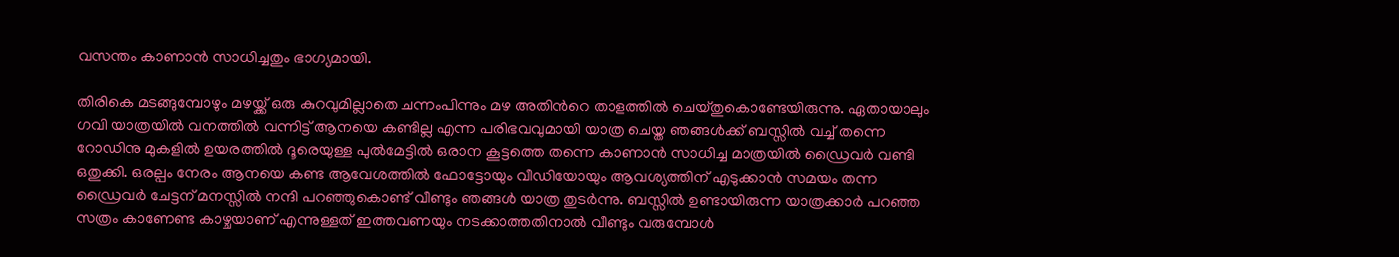വസന്തം കാണാൻ സാധിച്ചതും ഭാഗ്യമായി.

തിരികെ മടങ്ങുമ്പോഴും മഴയ്ക്ക് ഒരു കുറവുമില്ലാതെ ചന്നംപിന്നും മഴ അതിൻറെ താളത്തിൽ ചെയ്തുകൊണ്ടേയിരുന്നു. ഏതായാലും ഗവി യാത്രയിൽ വനത്തിൽ വന്നിട്ട് ആനയെ കണ്ടില്ല എന്ന പരിഭവവുമായി യാത്ര ചെയ്ത ഞങ്ങൾക്ക് ബസ്സിൽ വച്ച് തന്നെ റോഡിനു മുകളിൽ ഉയരത്തിൽ ദൂരെയുള്ള പുൽമേട്ടിൽ ഒരാന കൂട്ടത്തെ തന്നെ കാണാൻ സാധിച്ച മാത്രയിൽ ഡ്രൈവർ വണ്ടി ഒതുക്കി. ഒരല്പം നേരം ആനയെ കണ്ട ആവേശത്തിൽ ഫോട്ടോയും വീഡിയോയും ആവശ്യത്തിന് എടുക്കാൻ സമയം തന്ന ഡ്രൈവർ ചേട്ടന് മനസ്സിൽ നന്ദി പറഞ്ഞുകൊണ്ട് വീണ്ടും ഞങ്ങൾ യാത്ര തുടർന്നു. ബസ്സിൽ ഉണ്ടായിരുന്ന യാത്രക്കാർ പറഞ്ഞ സത്രം കാണേണ്ട കാഴ്ചയാണ് എന്നുള്ളത് ഇത്തവണയും നടക്കാത്തതിനാൽ വീണ്ടും വരുമ്പോൾ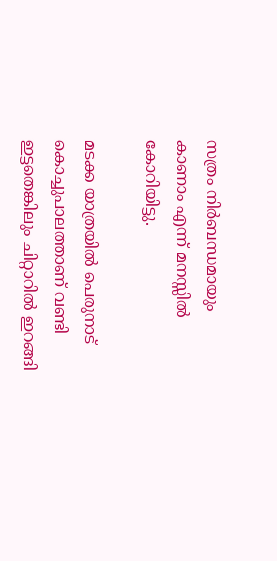സത്രം നിർബന്ധമായും കാണാം എന്ന് മനസ്സിൽ കോറിയിട്ടു.

മടക്ക യാത്രയിൽ പെരുനാട് കൊച്ചുപാലത്താണ് വണ്ടി ഇട്ടതെങ്കിലും ചിറ്റാറിൽ ഇറങ്ങി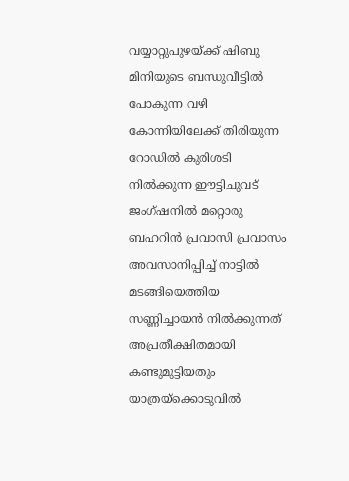വയ്യാറ്റുപുഴയ്ക്ക് ഷിബു മിനിയുടെ ബന്ധുവീട്ടിൽ പോകുന്ന വഴി കോന്നിയിലേക്ക് തിരിയുന്ന റോഡിൽ കുരിശടി നിൽക്കുന്ന ഈട്ടിചുവട് ജംഗ്ഷനിൽ മറ്റൊരു ബഹറിൻ പ്രവാസി പ്രവാസം അവസാനിപ്പിച്ച് നാട്ടിൽ മടങ്ങിയെത്തിയ സണ്ണിച്ചായൻ നിൽക്കുന്നത് അപ്രതീക്ഷിതമായി കണ്ടുമുട്ടിയതും യാത്രയ്ക്കൊടുവിൽ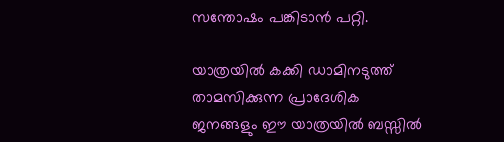സന്തോഷം പങ്കിടാൻ പറ്റി.

യാത്രയിൽ കക്കി ഡാമിനടുത്ത് താമസിക്കുന്ന പ്രാദേശിക ജനങ്ങളും ഈ യാത്രയിൽ ബസ്സിൽ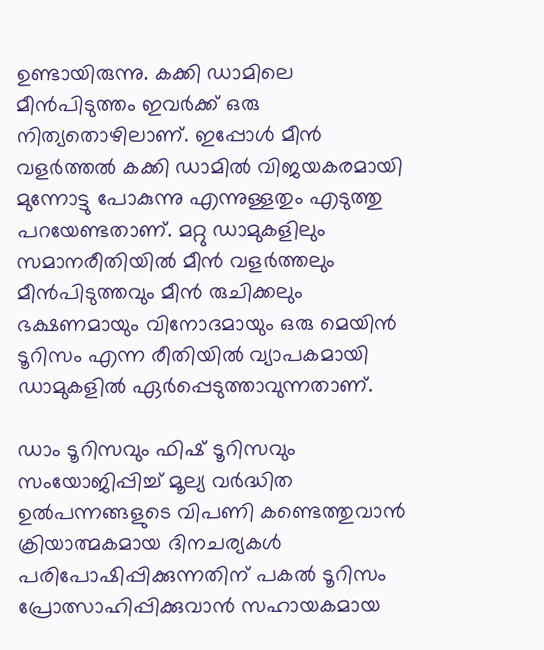ഉണ്ടായിരുന്നു. കക്കി ഡാമിലെ മീൻപിടുത്തം ഇവർക്ക് ഒരു നിത്യതൊഴിലാണ്. ഇപ്പോൾ മീൻ വളർത്തൽ കക്കി ഡാമിൽ വിജയകരമായി മുന്നോട്ടു പോകുന്നു എന്നുള്ളതും എടുത്തു പറയേണ്ടതാണ്. മറ്റു ഡാമുകളിലും സമാനരീതിയിൽ മീൻ വളർത്തലും മീൻപിടുത്തവും മീൻ രുചിക്കലും ഭക്ഷണമായും വിനോദമായും ഒരു മെയിൻ ടൂറിസം എന്ന രീതിയിൽ വ്യാപകമായി ഡാമുകളിൽ ഏർപ്പെടുത്താവുന്നതാണ്.

ഡാം ടൂറിസവും ഫിഷ് ടൂറിസവും സംയോജിപ്പിച്ച് മൂല്യ വർദ്ധിത ഉൽപന്നങ്ങളുടെ വിപണി കണ്ടെത്തുവാൻ ക്രിയാത്മകമായ ദിനചര്യകൾ പരിപോഷിപ്പിക്കുന്നതിന് പകൽ ടൂറിസം പ്രോത്സാഹിപ്പിക്കുവാൻ സഹായകമായ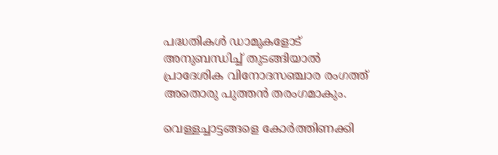പദ്ധതികൾ ഡാമുകളോട് അനുബന്ധിച്ച് തുടങ്ങിയാൽ പ്രാദേശിക വിനോദസഞ്ചാര രംഗത്ത് അതൊരു പുത്തൻ തരംഗമാകും.

വെള്ളച്ചാട്ടങ്ങളെ കോർത്തിണക്കി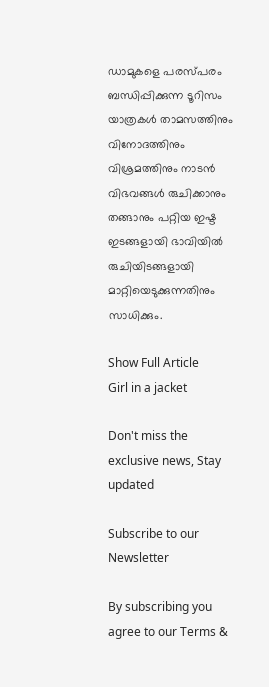ഡാമുകളെ പരസ്പരം ബന്ധിപ്പിക്കുന്ന ടൂറിസം യാത്രകൾ താമസത്തിനും വിനോദത്തിനും വിശ്രമത്തിനും നാടൻ വിഭവങ്ങൾ രുചിക്കാനും തങ്ങാനും പറ്റിയ ഇഷ്ട ഇടങ്ങളായി ഭാവിയിൽ രുചിയിടങ്ങളായി മാറ്റിയെടുക്കുന്നതിനും സാധിക്കും.

Show Full Article
Girl in a jacket

Don't miss the exclusive news, Stay updated

Subscribe to our Newsletter

By subscribing you agree to our Terms &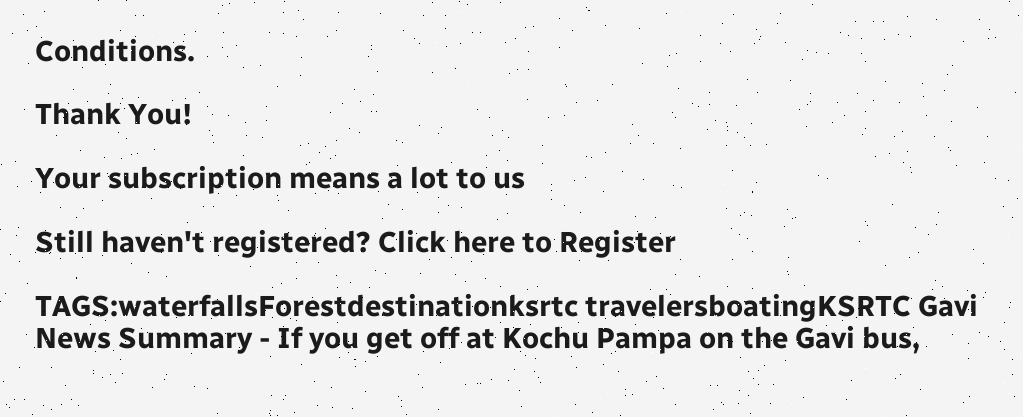Conditions.

Thank You!

Your subscription means a lot to us

Still haven't registered? Click here to Register

TAGS:waterfallsForestdestinationksrtc travelersboatingKSRTC Gavi
News Summary - If you get off at Kochu Pampa on the Gavi bus,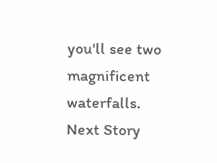you'll see two magnificent waterfalls.
Next Story